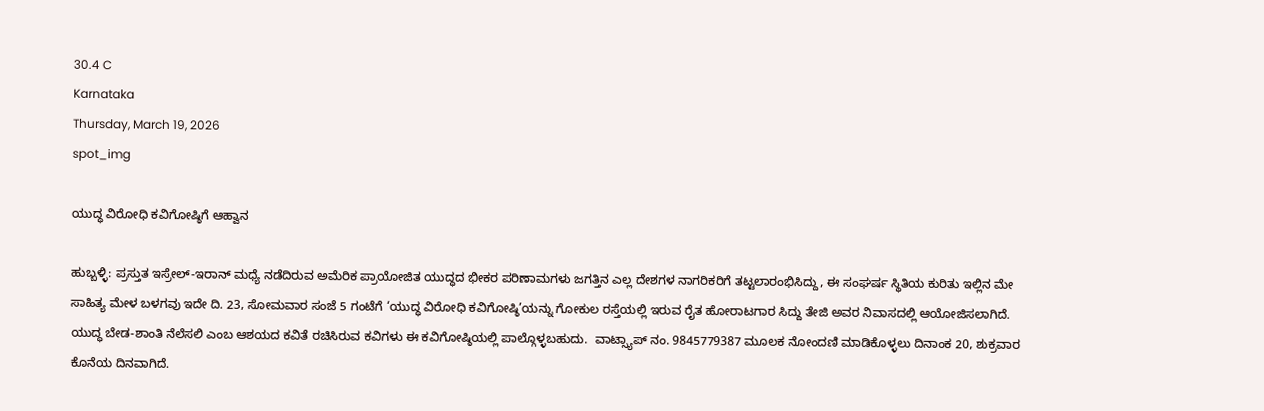30.4 C
Karnataka
Thursday, March 19, 2026
spot_img

ಯುದ್ಧ ವಿರೋಧಿ ಕವಿಗೋಷ್ಠಿಗೆ ಆಹ್ವಾನ

ಹುಬ್ಬಳ್ಳಿ: ಪ್ರಸ್ತುತ ಇಸ್ರೇಲ್-ಇರಾನ್ ಮಧ್ಯೆ ನಡೆದಿರುವ ಅಮೆರಿಕ ಪ್ರಾಯೋಜಿತ ಯುದ್ಧದ ಭೀಕರ ಪರಿಣಾಮಗಳು ಜಗತ್ತಿನ ಎಲ್ಲ ದೇಶಗಳ ನಾಗರಿಕರಿಗೆ ತಟ್ಟಲಾರಂಭಿಸಿದ್ದು, ಈ ಸಂಘರ್ಷ ಸ್ಥಿತಿಯ ಕುರಿತು ಇಲ್ಲಿನ ಮೇ ಸಾಹಿತ್ಯ ಮೇಳ ಬಳಗವು ಇದೇ ದಿ. 23, ಸೋಮವಾರ ಸಂಜೆ 5 ಗಂಟೆಗೆ ‘ಯುದ್ಧ ವಿರೋಧಿ ಕವಿಗೋಷ್ಠಿ’ಯನ್ನು ಗೋಕುಲ ರಸ್ತೆಯಲ್ಲಿ ಇರುವ ರೈತ ಹೋರಾಟಗಾರ ಸಿದ್ದು ತೇಜಿ ಅವರ ನಿವಾಸದಲ್ಲಿ ಆಯೋಜಿಸಲಾಗಿದೆ. ಯುದ್ಧ ಬೇಡ-ಶಾಂತಿ ನೆಲೆಸಲಿ ಎಂಬ ಆಶಯದ ಕವಿತೆ ರಚಿಸಿರುವ ಕವಿಗಳು ಈ ಕವಿಗೋಷ್ಠಿಯಲ್ಲಿ ಪಾಲ್ಗೊಳ್ಳಬಹುದು.  ವಾಟ್ಸ್ಯಾಪ್ ನಂ. 9845779387 ಮೂಲಕ ನೋಂದಣಿ ಮಾಡಿಕೊಳ್ಳಲು ದಿನಾಂಕ 20, ಶುಕ್ರವಾರ ಕೊನೆಯ ದಿನವಾಗಿದೆ.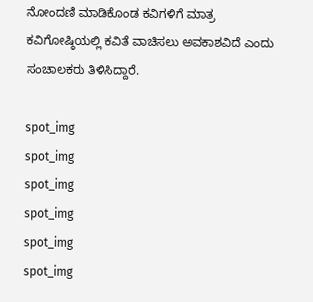ನೋಂದಣಿ ಮಾಡಿಕೊಂಡ ಕವಿಗಳಿಗೆ ಮಾತ್ರ ಕವಿಗೋಷ್ಠಿಯಲ್ಲಿ ಕವಿತೆ ವಾಚಿಸಲು ಅವಕಾಶವಿದೆ ಎಂದು ಸಂಚಾಲಕರು ತಿಳಿಸಿದ್ದಾರೆ.

spot_img
spot_img
spot_img
spot_img
spot_img
spot_img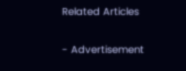Related Articles

- Advertisement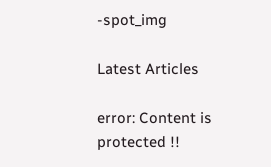-spot_img

Latest Articles

error: Content is protected !!